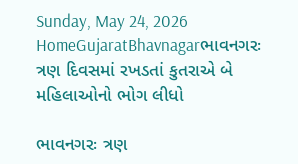Sunday, May 24, 2026
HomeGujaratBhavnagarભાવનગરઃ ત્રણ દિવસમાં રખડતાં કુતરાએ બે મહિલાઓનો ભોગ લીધો

ભાવનગરઃ ત્રણ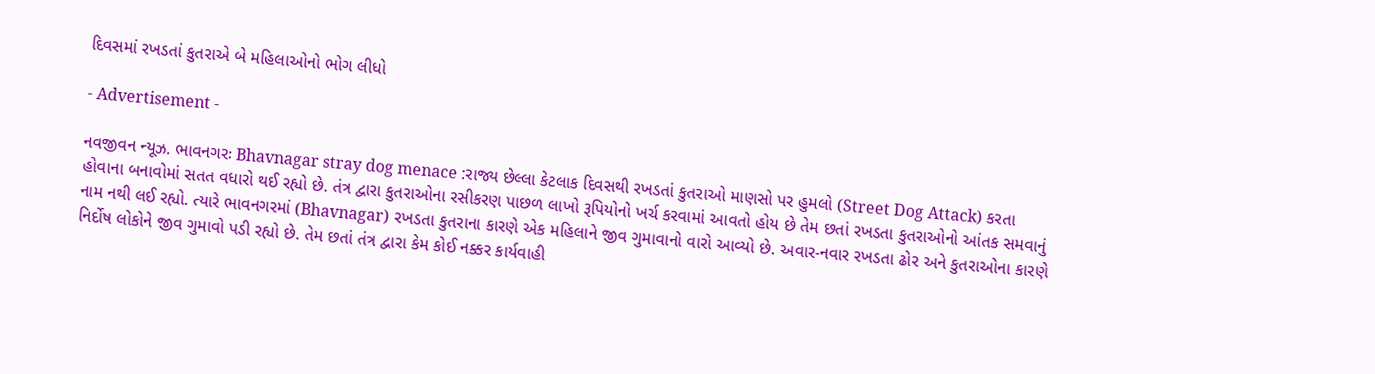દિવસમાં રખડતાં કુતરાએ બે મહિલાઓનો ભોગ લીધો

- Advertisement -

નવજીવન ન્યૂઝ. ભાવનગરઃ Bhavnagar stray dog menace :રાજ્ય છેલ્લા કેટલાક દિવસથી રખડતાં કુતરાઓ માણસો પર હુમલો (Street Dog Attack) કરતા હોવાના બનાવોમાં સતત વધારો થઈ રહ્યો છે. તંત્ર દ્વારા કુતરાઓના રસીકરણ પાછળ લાખો રૂપિયોનો ખર્ચ કરવામાં આવતો હોય છે તેમ છતાં રખડતા કુતરાઓનો આંતક સમવાનું નામ નથી લઈ રહ્યો. ત્યારે ભાવનગરમાં (Bhavnagar) રખડતા કુતરાના કારણે એક મહિલાને જીવ ગુમાવાનો વારો આવ્યો છે. અવાર-નવાર રખડતા ઢોર અને કુતરાઓના કારણે નિર્દોષ લોકોને જીવ ગુમાવો પડી રહ્યો છે. તેમ છતાં તંત્ર દ્વારા કેમ કોઈ નક્કર કાર્યવાહી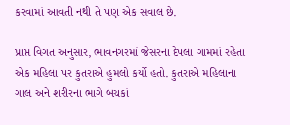કરવામાં આવતી નથી તે પણ એક સવાલ છે.

પ્રાપ્ત વિગત અનુસાર, ભાવનગરમાં જેસરના દેપલા ગામમાં રહેતા એક મહિલા પર કુતરાએ હુમલો કર્યો હતો. કુતરાએ મહિલાના ગાલ અને શરીરના ભાગે બચકાં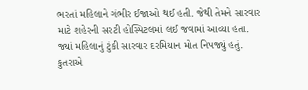ભરતાં મહિલાને ગંભીર ઈજાઓ થઈ હતી. જેથી તેમને સારવાર માટે શહેરની સરટી હોસ્પિટલમાં લઈ જવામાં આવ્યા હતા. જ્યાં મહિલાનું ટુંકી સારવાર દરમિયાન મોત નિપજ્યું હતું. કુતરાએ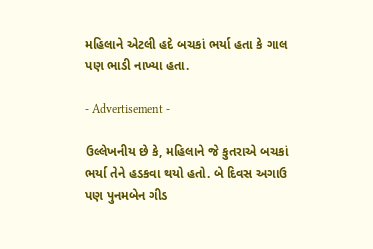મહિલાને એટલી હદે બચકાં ભર્યા હતા કે ગાલ પણ ભાડી નાખ્યા હતા.

- Advertisement -

ઉલ્લેખનીય છે કે, મહિલાને જે કુતરાએ બચકાં ભર્યા તેને હડકવા થયો હતો. બે દિવસ અગાઉ પણ પુનમબેન ગીડ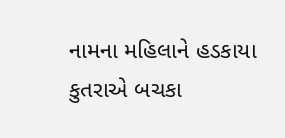નામના મહિલાને હડકાયા કુતરાએ બચકા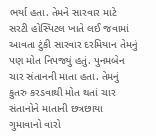ભર્યા હતા. તેમને સારવાર માટે સરટી હોસ્પિટલ ખાતે લઈ જવામાં આવતા ટુંકી સારવાર દરમિયાન તેમનું પણ મોત નિપજ્યું હતું. પુનમબેન ચાર સંતાનની માતા હતા. તેમનું કુતરુ કરડવાથી મોત થતાં ચાર સંતાનોને માતાની છત્રછાયા ગુમાવાનો વારો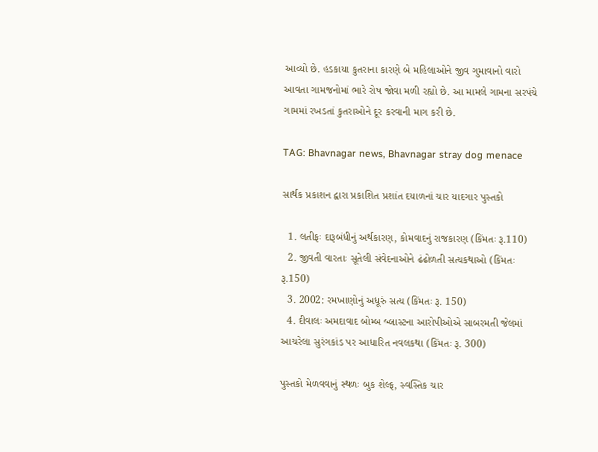આવ્યો છે. હડકાયા કુતરાના કારણે બે મહિલાઓને જીવ ગુમાવાનો વારો આવતા ગામજનોમાં ભારે રોષ જોવા મળી રહ્યો છે. આ મામલે ગામના સરપંચે ગામમાં રખડતાં કુતરાઓને દૂર કરવાની માગ કરી છે.

TAG: Bhavnagar news, Bhavnagar stray dog menace

સાર્થક પ્રકાશન દ્વારા પ્રકાશિત પ્રશાંત દયાળનાં ચાર યાદગાર પુસ્તકો

  1. લતીફઃ દારૂબંધીનું અર્થકારણ, કોમવાદનું રાજકારણ (કિંમતઃ રૂ.110)
  2. જીવતી વારતાઃ સૂતેલી સંવેદનાઓને ઢંઢોળતી સત્યકથાઓ (કિંમતઃ રૂ.150)
  3. 2002: રમખાણોનું અધૂરું સત્ય (કિંમતઃ રૂ. 150)
  4. દીવાલઃ અમદાવાદ બોમ્બ બ્લાસ્ટના આરોપીઓએ સાબરમતી જેલમાં આચરેલા સુરંગકાંડ પર આધારિત નવલકથા (કિંમતઃ રૂ. 300)

પુસ્તકો મેળવવાનું સ્થળઃ બુક શેલ્ફ, સ્વસ્તિક ચાર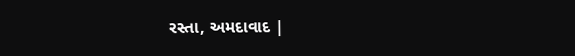રસ્તા, અમદાવાદ |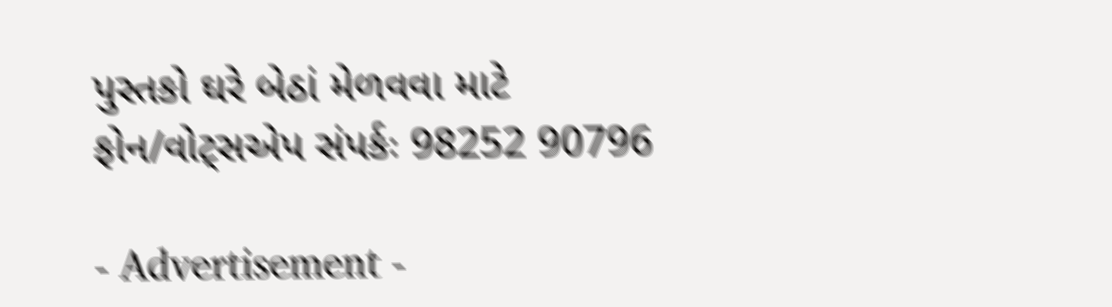પુસ્તકો ઘરે બેઠાં મેળવવા માટે ફોન/વોટ્સએપ સંપર્કઃ 98252 90796

- Advertisement -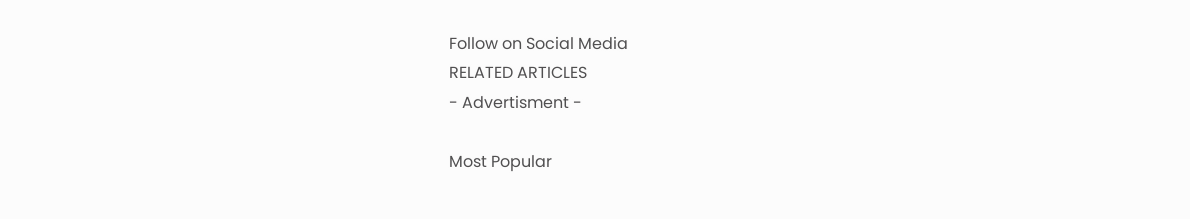Follow on Social Media
RELATED ARTICLES
- Advertisment -

Most Popular